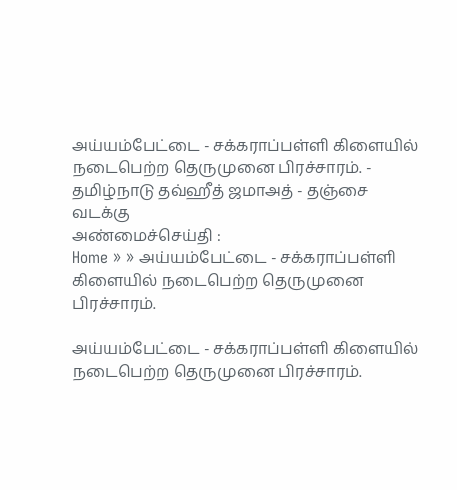அய்யம்பேட்டை - சக்கராப்பள்ளி கிளையில் நடைபெற்ற தெருமுனை பிரச்சாரம். - தமிழ்நாடு தவ்ஹீத் ஜமாஅத் - தஞ்சை வடக்கு
அண்மைச்செய்தி :
Home » » அய்யம்பேட்டை - சக்கராப்பள்ளி கிளையில் நடைபெற்ற தெருமுனை பிரச்சாரம்.

அய்யம்பேட்டை - சக்கராப்பள்ளி கிளையில் நடைபெற்ற தெருமுனை பிரச்சாரம்.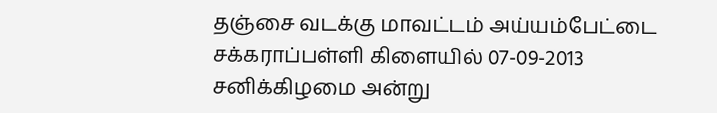தஞ்சை வடக்கு மாவட்டம் அய்யம்பேட்டை சக்கராப்பள்ளி கிளையில் 07-09-2013 சனிக்கிழமை அன்று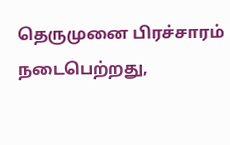தெருமுனை பிரச்சாரம் நடைபெற்றது,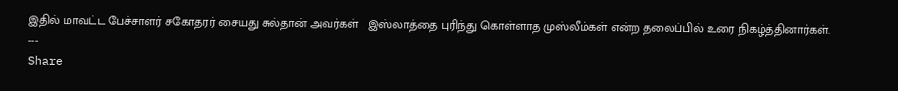இதில் மாவட்ட பேச்சாளர் சகோதரர் சையது சுல்தான் அவர்கள்   இஸ்லாத்தை புரிந்து கொள்ளாத முஸ்லீம்கள் என்ற தலைப்பில் உரை நிகழ்த்தினார்கள்.
---
Share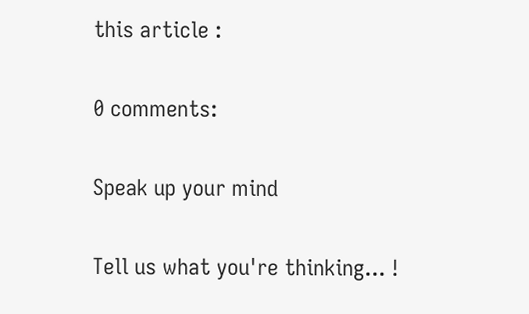this article :

0 comments:

Speak up your mind

Tell us what you're thinking... !